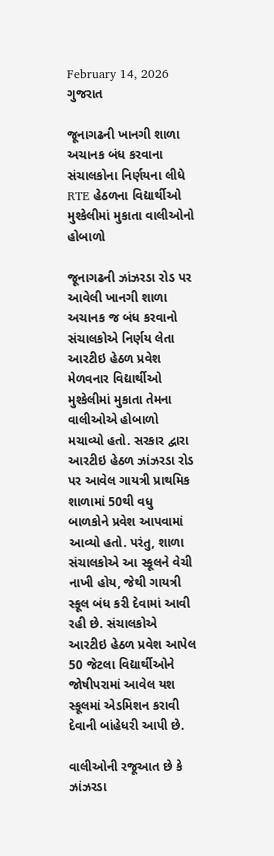February 14, 2026
ગુજરાત

જૂનાગઢની ખાનગી શાળા અચાનક બંધ કરવાના સંચાલકોના નિર્ણયના લીધે RTE હેઠળના વિદ્યાર્થીઓ મુશ્કેલીમાં મુકાતા વાલીઓનો હોબાળો

જૂનાગઢની ઝાંઝરડા રોડ પર આવેલી ખાનગી શાળા અચાનક જ બંધ કરવાનો સંચાલકોએ નિર્ણય લેતા આરટીઇ હેઠળ પ્રવેશ મેળવનાર વિદ્યાર્થીઓ મુશ્કેલીમાં મુકાતા તેમના વાલીઓએ હોબાળો મચાવ્યો હતો. સરકાર દ્વારા આરટીઇ હેઠળ ઝાંઝરડા રોડ પર આવેલ ગાયત્રી પ્રાથમિક શાળામાં 50થી વધુ બાળકોને પ્રવેશ આપવામાં આવ્યો હતો. પરંતુ, શાળા સંચાલકોએ આ સ્કૂલને વેચી નાખી હોય, જેથી ગાયત્રી સ્કૂલ બંધ કરી દેવામાં આવી રહી છે. સંચાલકોએ આરટીઇ હેઠળ પ્રવેશ આપેલ 50 જેટલા વિદ્યાર્થીઓને જોષીપરામાં આવેલ યશ સ્કૂલમાં એડમિશન કરાવી દેવાની બાંહેધરી આપી છે.

વાલીઓની રજૂઆત છે કે ઝાંઝરડા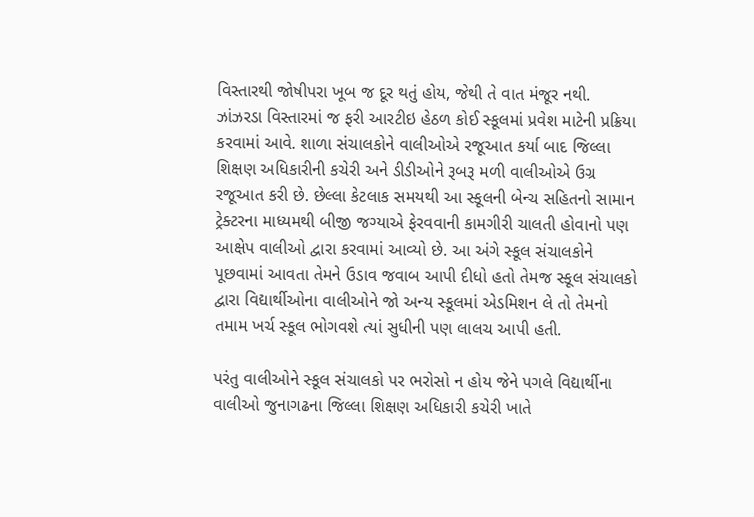વિસ્તારથી જોષીપરા ખૂબ જ દૂર થતું હોય, જેથી તે વાત મંજૂર નથી. ઝાંઝરડા વિસ્તારમાં જ ફરી આરટીઇ હેઠળ કોઈ સ્કૂલમાં પ્રવેશ માટેની પ્રક્રિયા કરવામાં આવે. શાળા સંચાલકોને વાલીઓએ રજૂઆત કર્યા બાદ જિલ્લા શિક્ષણ અધિકારીની કચેરી અને ડીડીઓને રૂબરૂ મળી વાલીઓએ ઉગ્ર રજૂઆત કરી છે. છેલ્લા કેટલાક સમયથી આ સ્કૂલની બેન્ચ સહિતનો સામાન ટ્રેક્ટરના માધ્યમથી બીજી જગ્યાએ ફેરવવાની કામગીરી ચાલતી હોવાનો પણ આક્ષેપ વાલીઓ દ્વારા કરવામાં આવ્યો છે. આ અંગે સ્કૂલ સંચાલકોને પૂછવામાં આવતા તેમને ઉડાવ જવાબ આપી દીધો હતો તેમજ સ્કૂલ સંચાલકો દ્વારા વિદ્યાર્થીઓના વાલીઓને જો અન્ય સ્કૂલમાં એડમિશન લે તો તેમનો તમામ ખર્ચ સ્કૂલ ભોગવશે ત્યાં સુધીની પણ લાલચ આપી હતી.

પરંતુ વાલીઓને સ્કૂલ સંચાલકો પર ભરોસો ન હોય જેને પગલે વિદ્યાર્થીના વાલીઓ જુનાગઢના જિલ્લા શિક્ષણ અધિકારી કચેરી ખાતે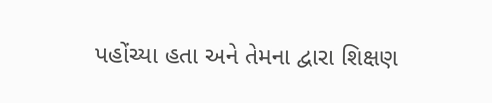પહોંચ્યા હતા અને તેમના દ્વારા શિક્ષણ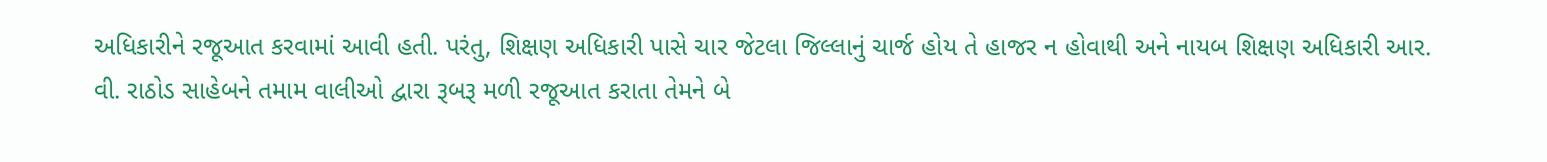અધિકારીને રજૂઆત કરવામાં આવી હતી. પરંતુ, શિક્ષણ અધિકારી પાસે ચાર જેટલા જિલ્લાનું ચાર્જ હોય તે હાજર ન હોવાથી અને નાયબ શિક્ષણ અધિકારી આર. વી. રાઠોડ સાહેબને તમામ વાલીઓ દ્વારા રૂબરૂ મળી રજૂઆત કરાતા તેમને બે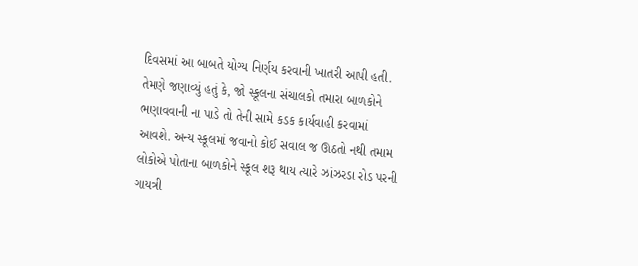દિવસમાં આ બાબતે યોગ્ય નિર્ણય કરવાની ખાતરી આપી હતી. તેમણે જણાવ્યું હતું કે, જો સ્કૂલના સંચાલકો તમારા બાળકોને ભણાવવાની ના પાડે તો તેની સામે કડક કાર્યવાહી કરવામાં આવશે. અન્ય સ્કૂલમાં જવાનો કોઈ સવાલ જ ઊઠતો નથી તમામ લોકોએ પોતાના બાળકોને સ્કૂલ શરૂ થાય ત્યારે ઝાંઝરડા રોડ પરની ગાયત્રી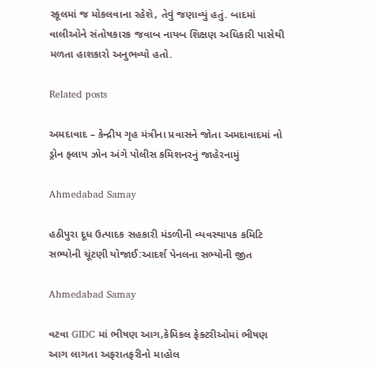સ્કૂલમાં જ મોકલવાના રહેશે, તેવું જણાવ્યું હતું. બાદમાં વાલીઓને સંતોષકારક જવાબ નાયબ શિક્ષણ અધિકારી પાસેથી મળતા હાશકારો અનુભવ્યો હતો.

Related posts

અમદાવાદ – કેન્દ્રીય ગૃહ મંત્રીના પ્રવાસને જોતા અમદાવાદમાં નો ડ્રોન ફ્લાય ઝોન અંગે પોલીસ કમિશનરનું જાહેરનામું

Ahmedabad Samay

હઠીપુરા દૂધ ઉત્પાદક સહકારી મંડળીની વ્યવસ્થાપક કમિટિ સભ્યોની ચૂંટણી યોજાઈ:આદર્શ પેનલના સભ્યોની જીત

Ahmedabad Samay

વટવા GIDC માં ભીષણ આગ,કેમિકલ ફેક્ટરીઓમાં ભીષણ આગ લાગતા અફરાતફરીનો માહોલ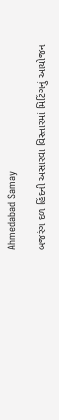Ahmedabad Samay

બજરંગ દળ હિંદની અસારવા વિસ્તારમાં મિટિંગનું આયોજન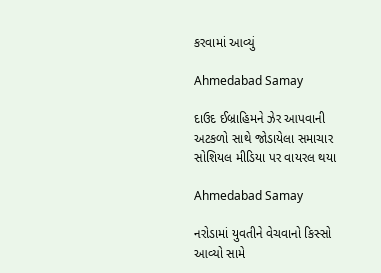કરવામાં આવ્યું

Ahmedabad Samay

દાઉદ ઈબ્રાહિમને ઝેર આપવાની અટકળો સાથે જોડાયેલા સમાચાર સોશિયલ મીડિયા પર વાયરલ થયા

Ahmedabad Samay

નરોડામાં યુવતીને વેચવાનો કિસ્સો આવ્યો સામે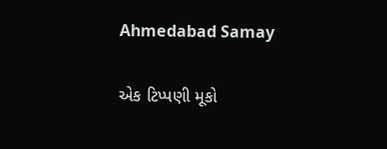Ahmedabad Samay

એક ટિપ્પણી મૂકો